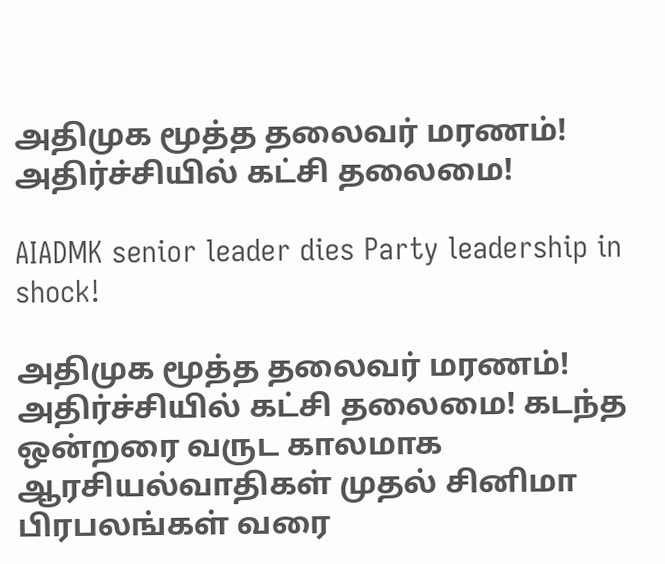அதிமுக மூத்த தலைவர் மரணம்! அதிர்ச்சியில் கட்சி தலைமை!

AIADMK senior leader dies Party leadership in shock!

அதிமுக மூத்த தலைவர் மரணம்! அதிர்ச்சியில் கட்சி தலைமை! கடந்த ஒன்றரை வருட காலமாக ஆரசியல்வாதிகள் முதல் சினிமா பிரபலங்கள் வரை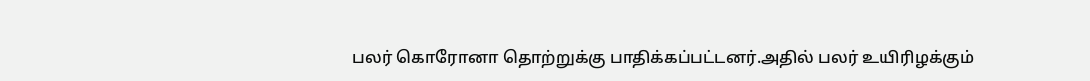பலர் கொரோனா தொற்றுக்கு பாதிக்கப்பட்டனர்.அதில் பலர் உயிரிழக்கும்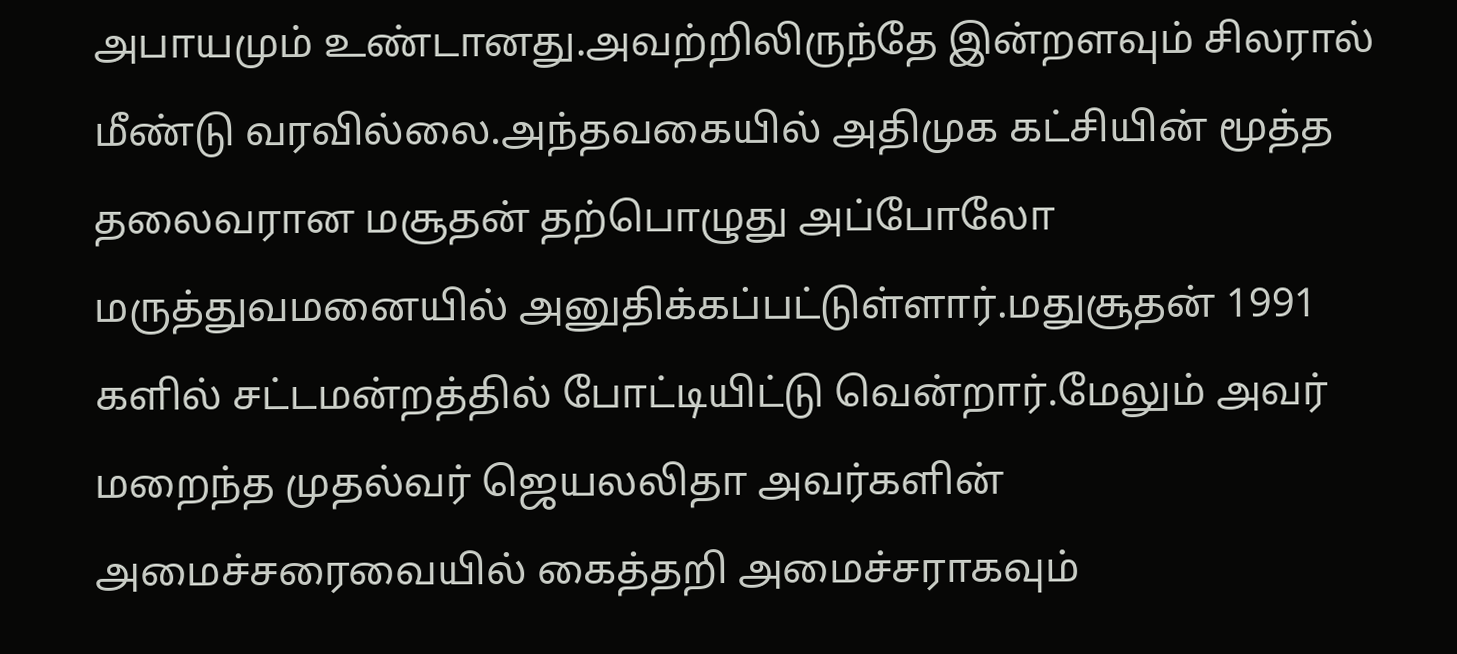அபாயமும் உண்டானது.அவற்றிலிருந்தே இன்றளவும் சிலரால் மீண்டு வரவில்லை.அந்தவகையில் அதிமுக கட்சியின் மூத்த தலைவரான மசூதன் தற்பொழுது அப்போலோ மருத்துவமனையில் அனுதிக்கப்பட்டுள்ளார்.மதுசூதன் 1991 களில் சட்டமன்றத்தில் போட்டியிட்டு வென்றார்.மேலும் அவர் மறைந்த முதல்வர் ஜெயலலிதா அவர்களின் அமைச்சரைவையில் கைத்தறி அமைச்சராகவும்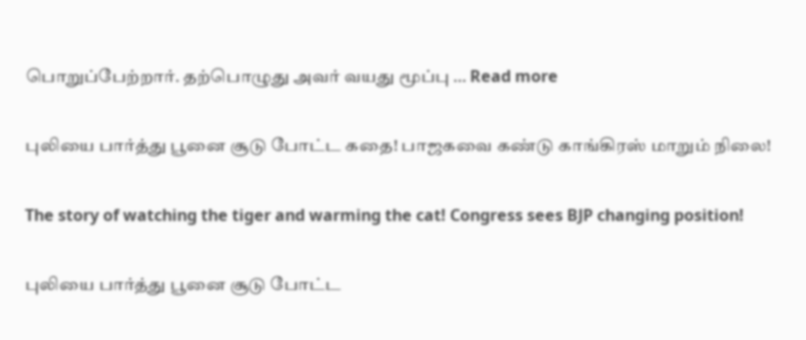பொறுப்பேற்றார். தற்பொழுது அவர் வயது மூப்பு … Read more

புலியை பார்த்து பூனை சூடு போட்ட கதை! பாஜகவை கண்டு காங்கிரஸ் மாறும் நிலை!

The story of watching the tiger and warming the cat! Congress sees BJP changing position!

புலியை பார்த்து பூனை சூடு போட்ட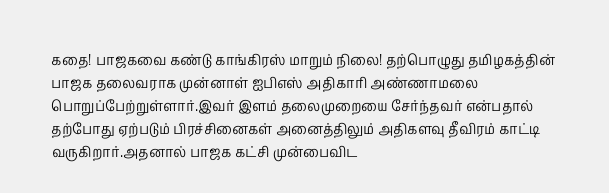கதை! பாஜகவை கண்டு காங்கிரஸ் மாறும் நிலை! தற்பொழுது தமிழகத்தின் பாஜக தலைவராக முன்னாள் ஐபிஎஸ் அதிகாரி அண்ணாமலை பொறுப்பேற்றுள்ளார்.இவர் இளம் தலைமுறையை சேர்ந்தவர் என்பதால் தற்போது ஏற்படும் பிரச்சினைகள் அனைத்திலும் அதிகளவு தீவிரம் காட்டி வருகிறார்.அதனால் பாஜக கட்சி முன்பைவிட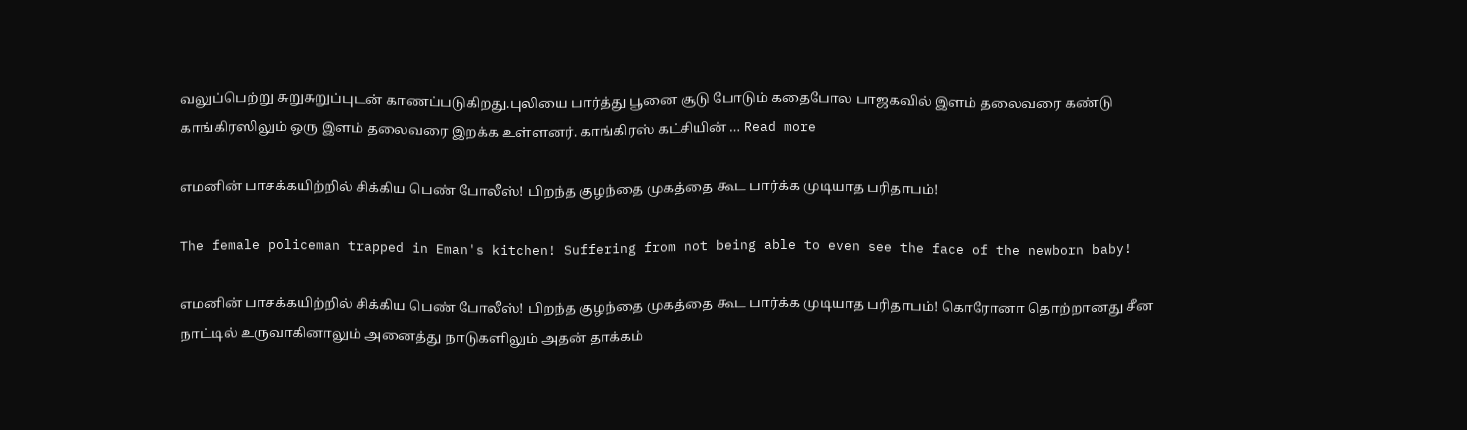வலுப்பெற்று சுறுசுறுப்புடன் காணப்படுகிறது.புலியை பார்த்து பூனை சூடு போடும் கதைபோல பாஜகவில் இளம் தலைவரை கண்டு காங்கிரஸிலும் ஒரு இளம் தலைவரை இறக்க உள்ளனர். காங்கிரஸ் கட்சியின் … Read more

எமனின் பாசக்கயிற்றில் சிக்கிய பெண் போலீஸ்! பிறந்த குழந்தை முகத்தை கூட பார்க்க முடியாத பரிதாபம்!

The female policeman trapped in Eman's kitchen! Suffering from not being able to even see the face of the newborn baby!

எமனின் பாசக்கயிற்றில் சிக்கிய பெண் போலீஸ்! பிறந்த குழந்தை முகத்தை கூட பார்க்க முடியாத பரிதாபம்! கொரோனா தொற்றானது சீன நாட்டில் உருவாகினாலும் அனைத்து நாடுகளிலும் அதன் தாக்கம்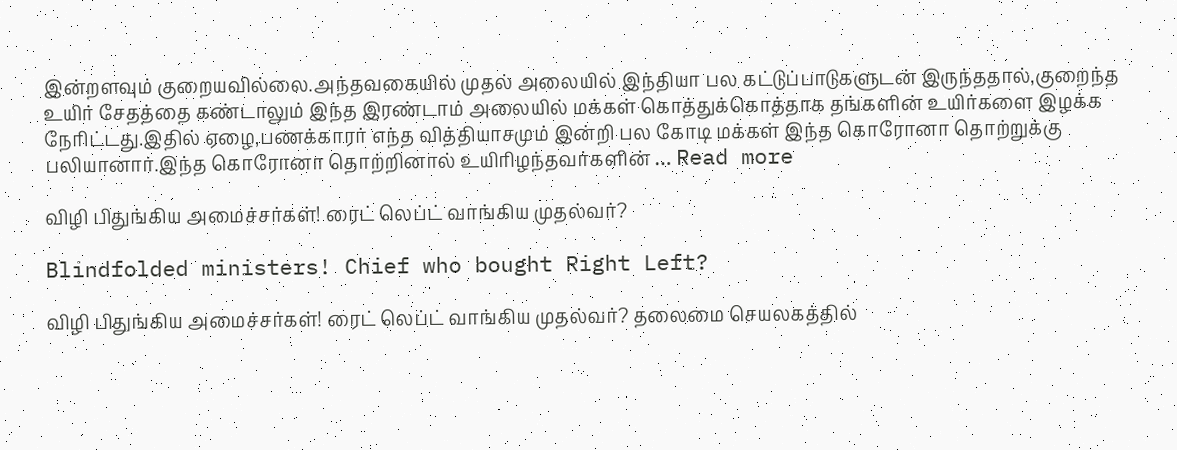இன்றளவும் குறையவில்லை.அந்தவகையில் முதல் அலையில் இந்தியா பல கட்டுப்பாடுகளுடன் இருந்ததால்,குறைந்த உயிர் சேதத்தை கண்டாலும் இந்த இரண்டாம் அலையில் மக்கள் கொத்துக்கொத்தாக தங்களின் உயிர்களை இழக்க நேரிட்டது.இதில் ஏழை,பணக்காரர் எந்த வித்தியாசமும் இன்றி பல கோடி மக்கள் இந்த கொரோனா தொற்றுக்கு பலியானார்.இந்த கொரோனா தொற்றினால் உயிரிழந்தவர்களின் … Read more

விழி பிதுங்கிய அமைச்சர்கள்! ரைட் லெப்ட் வாங்கிய முதல்வர்?

Blindfolded ministers! Chief who bought Right Left?

விழி பிதுங்கிய அமைச்சர்கள்! ரைட் லெப்ட் வாங்கிய முதல்வர்? தலைமை செயலகத்தில்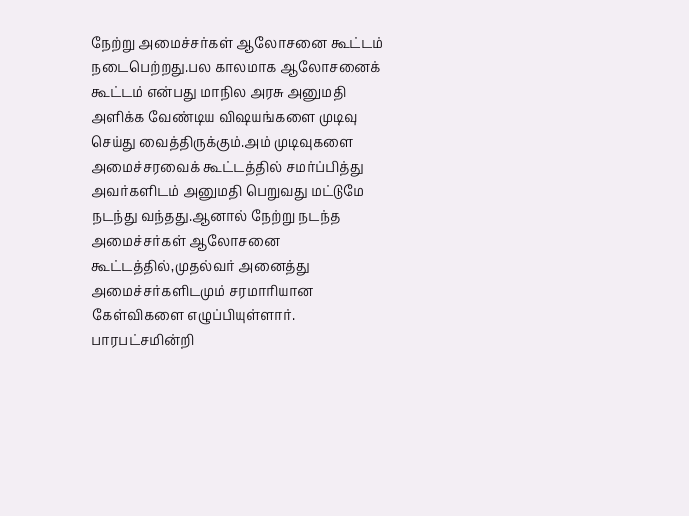நேற்று அமைச்சர்கள் ஆலோசனை கூட்டம் நடைபெற்றது.பல காலமாக ஆலோசனைக் கூட்டம் என்பது மாநில அரசு அனுமதி அளிக்க வேண்டிய விஷயங்களை முடிவு செய்து வைத்திருக்கும்.அம் முடிவுகளை அமைச்சரவைக் கூட்டத்தில் சமர்ப்பித்து அவர்களிடம் அனுமதி பெறுவது மட்டுமே நடந்து வந்தது.ஆனால் நேற்று நடந்த அமைச்சர்கள் ஆலோசனை கூட்டத்தில்,முதல்வர் அனைத்து அமைச்சர்களிடமும் சரமாரியான கேள்விகளை எழுப்பியுள்ளார். பாரபட்சமின்றி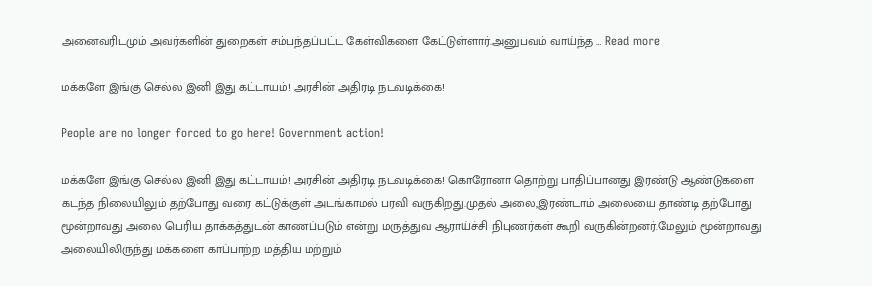அனைவரிடமும் அவர்களின் துறைகள் சம்பந்தப்பட்ட கேள்விகளை கேட்டுள்ளார்.அனுபவம் வாய்ந்த … Read more

மக்களே இங்கு செல்ல இனி இது கட்டாயம்! அரசின் அதிரடி நடவடிக்கை!

People are no longer forced to go here! Government action!

மக்களே இங்கு செல்ல இனி இது கட்டாயம்! அரசின் அதிரடி நடவடிக்கை! கொரோனா தொற்று பாதிப்பானது இரண்டு ஆண்டுகளை கடந்த நிலையிலும் தற்போது வரை கட்டுக்குள் அடங்காமல் பரவி வருகிறது.முதல் அலை,இரண்டாம் அலையை தாண்டி தற்போது மூன்றாவது அலை பெரிய தாக்கத்துடன் காணப்படும் என்று மருத்துவ ஆராய்ச்சி நிபுணர்கள் கூறி வருகின்றனர்.மேலும் மூன்றாவது அலையிலிருந்து மக்களை காப்பாற்ற மத்திய மற்றும்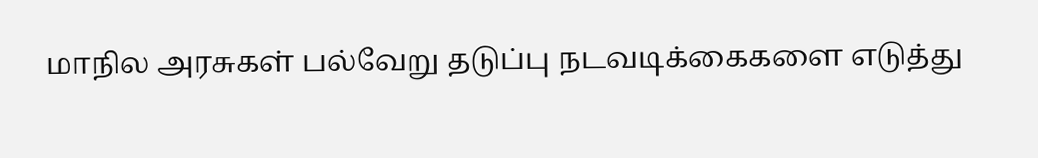மாநில அரசுகள் பல்வேறு தடுப்பு நடவடிக்கைகளை எடுத்து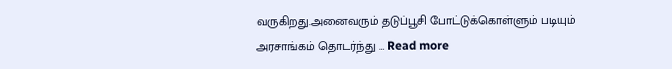வருகிறது.அனைவரும் தடுப்பூசி போட்டுக்கொள்ளும் படியும் அரசாங்கம் தொடர்ந்து … Read more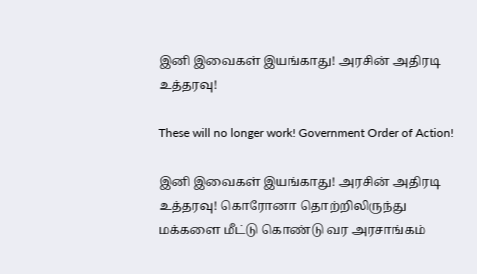இனி இவைகள் இயங்காது! அரசின் அதிரடி உத்தரவு!

These will no longer work! Government Order of Action!

இனி இவைகள் இயங்காது! அரசின் அதிரடி உத்தரவு! கொரோனா தொற்றிலிருந்து மக்களை மீட்டு கொண்டு வர அரசாங்கம்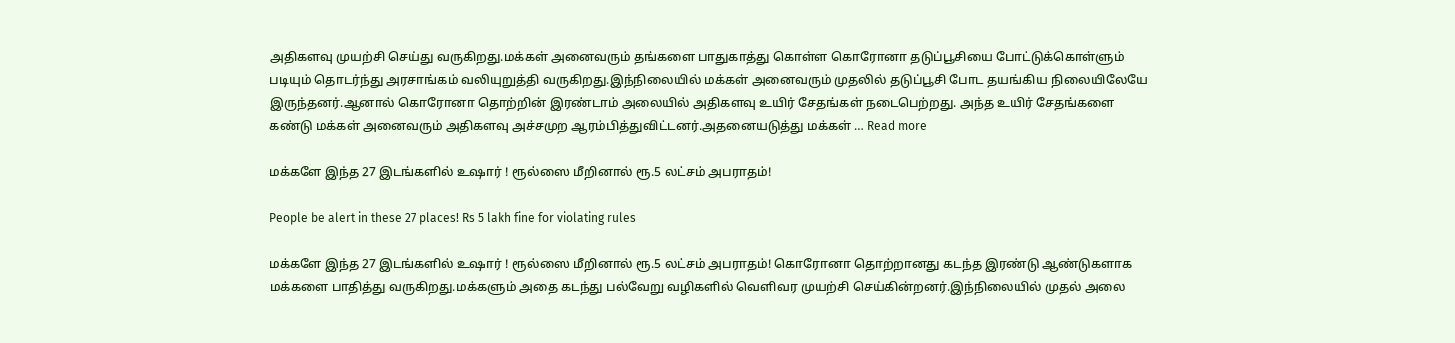அதிகளவு முயற்சி செய்து வருகிறது.மக்கள் அனைவரும் தங்களை பாதுகாத்து கொள்ள கொரோனா தடுப்பூசியை போட்டுக்கொள்ளும் படியும் தொடர்ந்து அரசாங்கம் வலியுறுத்தி வருகிறது.இந்நிலையில் மக்கள் அனைவரும் முதலில் தடுப்பூசி போட தயங்கிய நிலையிலேயே இருந்தனர்.ஆனால் கொரோனா தொற்றின் இரண்டாம் அலையில் அதிகளவு உயிர் சேதங்கள் நடைபெற்றது. அந்த உயிர் சேதங்களை கண்டு மக்கள் அனைவரும் அதிகளவு அச்சமுற ஆரம்பித்துவிட்டனர்.அதனையடுத்து மக்கள் … Read more

மக்களே இந்த 27 இடங்களில் உஷார் ! ரூல்ஸை மீறினால் ரூ.5 லட்சம் அபராதம்!

People be alert in these 27 places! Rs 5 lakh fine for violating rules

மக்களே இந்த 27 இடங்களில் உஷார் ! ரூல்ஸை மீறினால் ரூ.5 லட்சம் அபராதம்! கொரோனா தொற்றானது கடந்த இரண்டு ஆண்டுகளாக மக்களை பாதித்து வருகிறது.மக்களும் அதை கடந்து பல்வேறு வழிகளில் வெளிவர முயற்சி செய்கின்றனர்.இந்நிலையில் முதல் அலை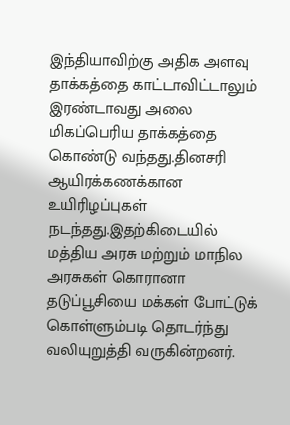இந்தியாவிற்கு அதிக அளவு தாக்கத்தை காட்டாவிட்டாலும் இரண்டாவது அலை மிகப்பெரிய தாக்கத்தை கொண்டு வந்தது.தினசரி ஆயிரக்கணக்கான உயிரிழப்புகள் நடந்தது.இதற்கிடையில் மத்திய அரசு மற்றும் மாநில அரசுகள் கொரானா தடுப்பூசியை மக்கள் போட்டுக் கொள்ளும்படி தொடர்ந்து வலியுறுத்தி வருகின்றனர்.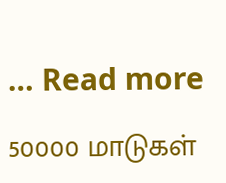… Read more

50000 மாடுகள்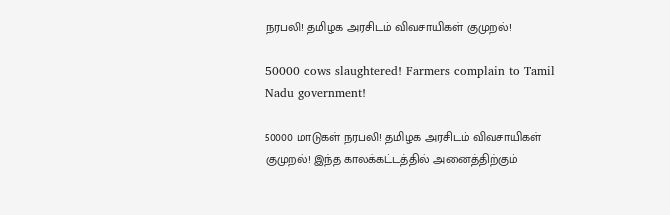நரபலி! தமிழக அரசிடம் விவசாயிகள் குமுறல்!

50000 cows slaughtered! Farmers complain to Tamil Nadu government!

50000 மாடுகள் நரபலி! தமிழக அரசிடம் விவசாயிகள் குமுறல்! இந்த காலக்கட்டத்தில் அனைத்திற்கும்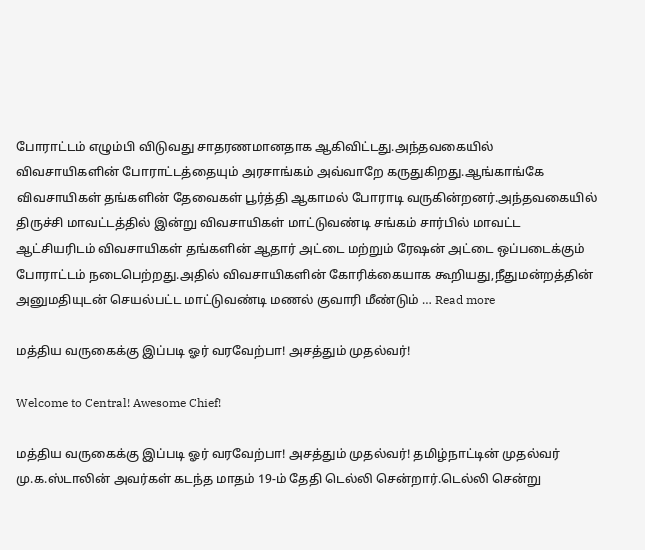போராட்டம் எழும்பி விடுவது சாதரணமானதாக ஆகிவிட்டது.அந்தவகையில் விவசாயிகளின் போராட்டத்தையும் அரசாங்கம் அவ்வாறே கருதுகிறது.ஆங்காங்கே விவசாயிகள் தங்களின் தேவைகள் பூர்த்தி ஆகாமல் போராடி வருகின்றனர்.அந்தவகையில் திருச்சி மாவட்டத்தில் இன்று விவசாயிகள் மாட்டுவண்டி சங்கம் சார்பில் மாவட்ட ஆட்சியரிடம் விவசாயிகள் தங்களின் ஆதார் அட்டை மற்றும் ரேஷன் அட்டை ஒப்படைக்கும் போராட்டம் நடைபெற்றது.அதில் விவசாயிகளின் கோரிக்கையாக கூறியது,நீதுமன்றத்தின் அனுமதியுடன் செயல்பட்ட மாட்டுவண்டி மணல் குவாரி மீண்டும் … Read more

மத்திய வருகைக்கு இப்படி ஓர் வரவேற்பா! அசத்தும் முதல்வர்!

Welcome to Central! Awesome Chief!

மத்திய வருகைக்கு இப்படி ஓர் வரவேற்பா! அசத்தும் முதல்வர்! தமிழ்நாட்டின் முதல்வர் மு.க.ஸ்டாலின் அவர்கள் கடந்த மாதம் 19-ம் தேதி டெல்லி சென்றார்.டெல்லி சென்று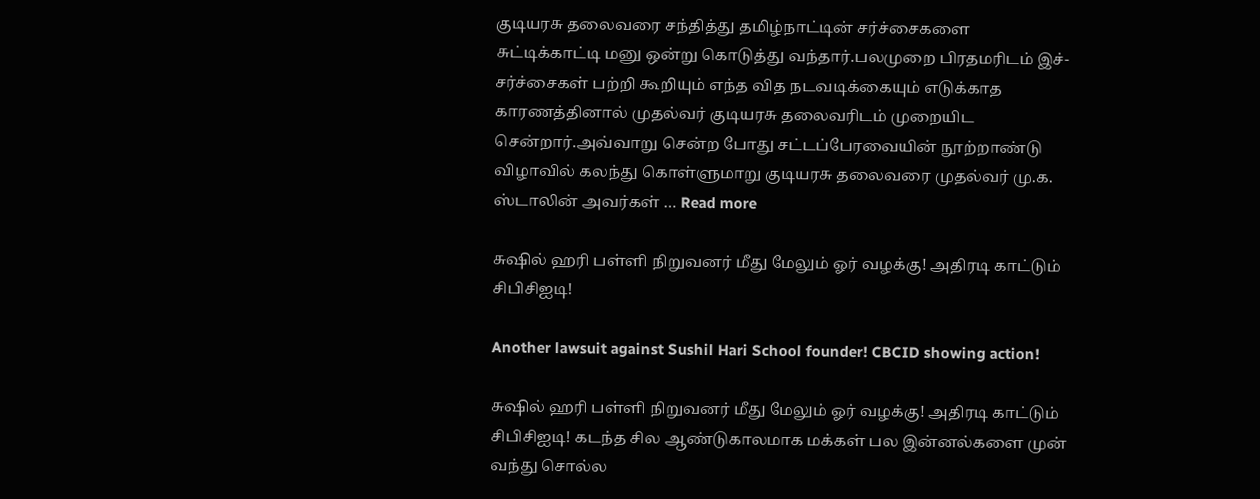குடியரசு தலைவரை சந்தித்து தமிழ்நாட்டின் சர்ச்சைகளை சுட்டிக்காட்டி மனு ஒன்று கொடுத்து வந்தார்.பலமுறை பிரதமரிடம் இச்-சர்ச்சைகள் பற்றி கூறியும் எந்த வித நடவடிக்கையும் எடுக்காத காரணத்தினால் முதல்வர் குடியரசு தலைவரிடம் முறையிட சென்றார்.அவ்வாறு சென்ற போது சட்டப்பேரவையின் நூற்றாண்டு விழாவில் கலந்து கொள்ளுமாறு குடியரசு தலைவரை முதல்வர் மு.க. ஸ்டாலின் அவர்கள் … Read more

சுஷில் ஹரி பள்ளி நிறுவனர் மீது மேலும் ஓர் வழக்கு! அதிரடி காட்டும் சிபிசிஐடி!

Another lawsuit against Sushil Hari School founder! CBCID showing action!

சுஷில் ஹரி பள்ளி நிறுவனர் மீது மேலும் ஓர் வழக்கு! அதிரடி காட்டும் சிபிசிஐடி! கடந்த சில ஆண்டுகாலமாக மக்கள் பல இன்னல்களை முன் வந்து சொல்ல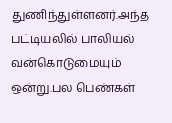துணிந்துள்ளனர்.அந்த பட்டியலில் பாலியல் வன்கொடுமையும் ஒன்று.பல பெண்கள்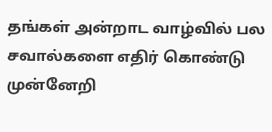தங்கள் அன்றாட வாழ்வில் பல சவால்களை எதிர் கொண்டு முன்னேறி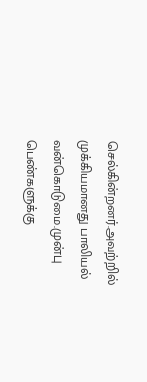செல்கின்றனர்.அவற்றில் முக்கியமானது பாலியல் வன்கொடுமை.முன்பு பெண்களுக்கு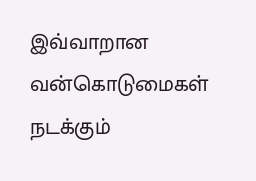இவ்வாறான வன்கொடுமைகள் நடக்கும்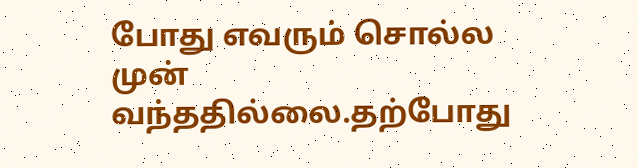போது எவரும் சொல்ல முன் வந்ததில்லை.தற்போது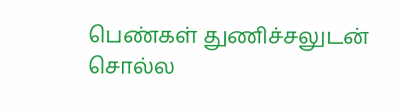பெண்கள் துணிச்சலுடன் சொல்ல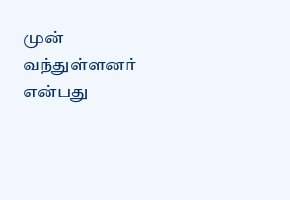முன் வந்துள்ளனர் என்பது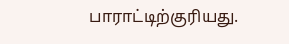பாராட்டிற்குரியது.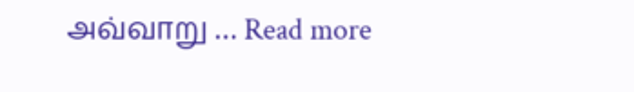அவ்வாறு … Read more